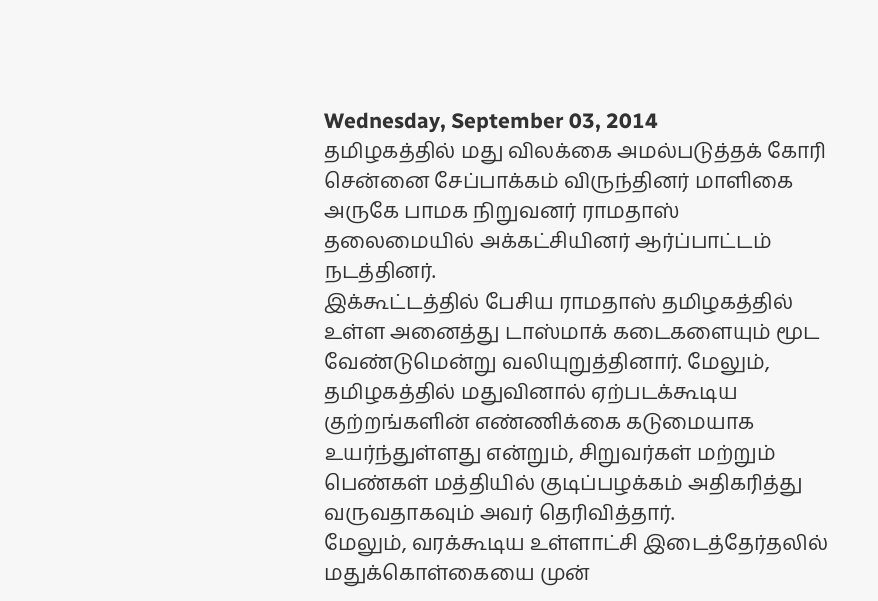Wednesday, September 03, 2014
தமிழகத்தில் மது விலக்கை அமல்படுத்தக் கோரி சென்னை சேப்பாக்கம் விருந்தினர் மாளிகை அருகே பாமக நிறுவனர் ராமதாஸ் தலைமையில் அக்கட்சியினர் ஆர்ப்பாட்டம்
நடத்தினர்.
இக்கூட்டத்தில் பேசிய ராமதாஸ் தமிழகத்தில் உள்ள அனைத்து டாஸ்மாக் கடைகளையும் மூட வேண்டுமென்று வலியுறுத்தினார். மேலும், தமிழகத்தில் மதுவினால் ஏற்படக்கூடிய குற்றங்களின் எண்ணிக்கை கடுமையாக உயர்ந்துள்ளது என்றும், சிறுவர்கள் மற்றும் பெண்கள் மத்தியில் குடிப்பழக்கம் அதிகரித்து வருவதாகவும் அவர் தெரிவித்தார்.
மேலும், வரக்கூடிய உள்ளாட்சி இடைத்தேர்தலில் மதுக்கொள்கையை முன்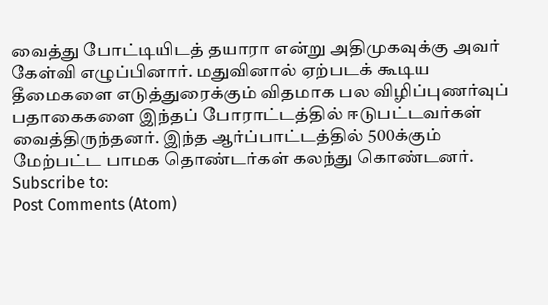வைத்து போட்டியிடத் தயாரா என்று அதிமுகவுக்கு அவர் கேள்வி எழுப்பினார். மதுவினால் ஏற்படக் கூடிய தீமைகளை எடுத்துரைக்கும் விதமாக பல விழிப்புணர்வுப் பதாகைகளை இந்தப் போராட்டத்தில் ஈடுபட்டவர்கள் வைத்திருந்தனர். இந்த ஆர்ப்பாட்டத்தில் 500க்கும் மேற்பட்ட பாமக தொண்டர்கள் கலந்து கொண்டனர்.
Subscribe to:
Post Comments (Atom)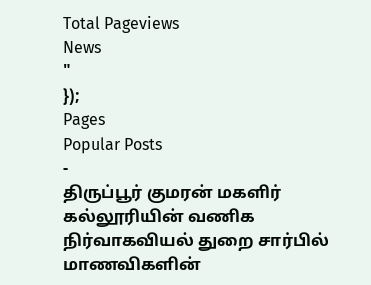Total Pageviews
News
"
});
Pages
Popular Posts
-
திருப்பூர் குமரன் மகளிர் கல்லூரியின் வணிக நிர்வாகவியல் துறை சார்பில் மாணவிகளின்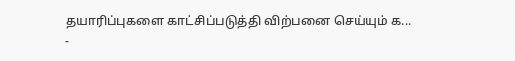தயாரிப்புகளை காட்சிப்படுத்தி விற்பனை செய்யும் க...
-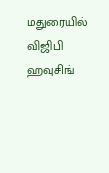மதுரையில் விஜிபி ஹவுசிங்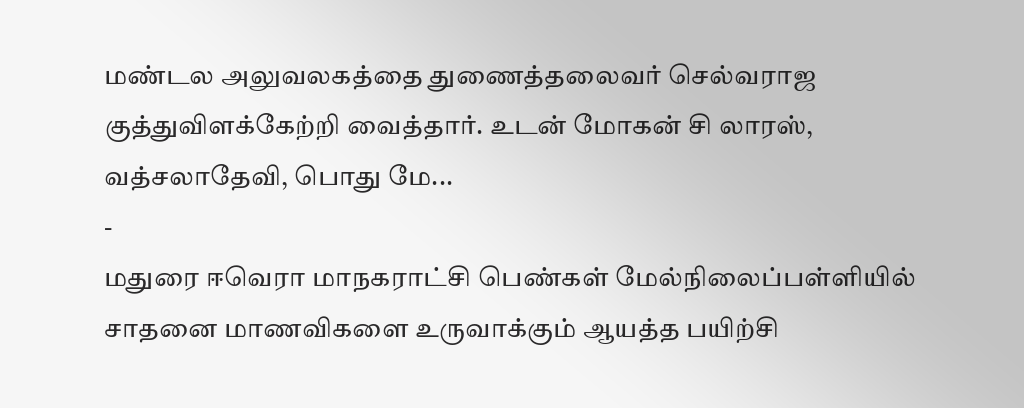மண்டல அலுவலகத்தை துணைத்தலைவர் செல்வராஜ குத்துவிளக்கேற்றி வைத்தார். உடன் மோகன் சி லாரஸ், வத்சலாதேவி, பொது மே...
-
மதுரை ஈவெரா மாநகராட்சி பெண்கள் மேல்நிலைப்பள்ளியில் சாதனை மாணவிகளை உருவாக்கும் ஆயத்த பயிற்சி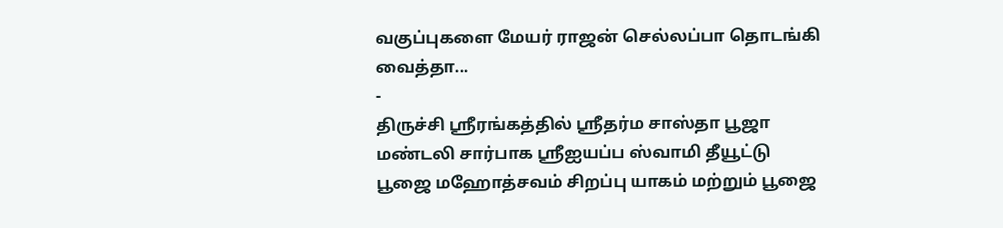வகுப்புகளை மேயர் ராஜன் செல்லப்பா தொடங்கி வைத்தா...
-
திருச்சி ஸ்ரீரங்கத்தில் ஸ்ரீதர்ம சாஸ்தா பூஜா மண்டலி சார்பாக ஸ்ரீஐயப்ப ஸ்வாமி தீயூட்டு பூஜை மஹோத்சவம் சிறப்பு யாகம் மற்றும் பூஜை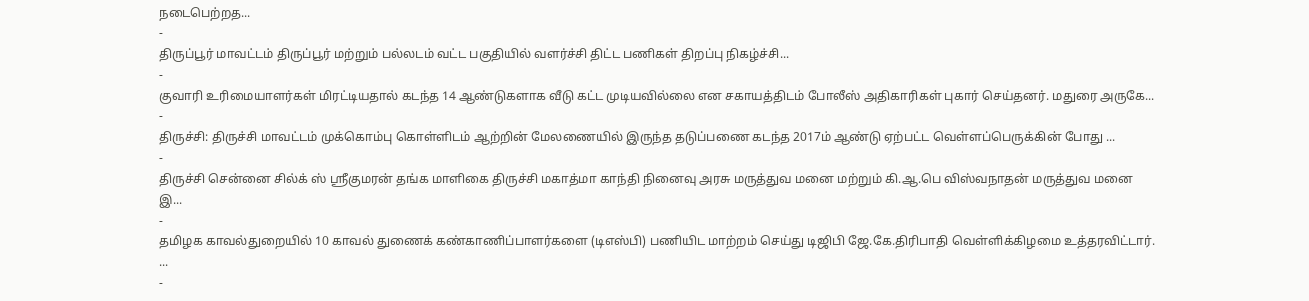நடைபெற்றத...
-
திருப்பூர் மாவட்டம் திருப்பூர் மற்றும் பல்லடம் வட்ட பகுதியில் வளர்ச்சி திட்ட பணிகள் திறப்பு நிகழ்ச்சி...
-
குவாரி உரிமையாளர்கள் மிரட்டியதால் கடந்த 14 ஆண்டுகளாக வீடு கட்ட முடியவில்லை என சகாயத்திடம் போலீஸ் அதிகாரிகள் புகார் செய்தனர். மதுரை அருகே...
-
திருச்சி: திருச்சி மாவட்டம் முக்கொம்பு கொள்ளிடம் ஆற்றின் மேலணையில் இருந்த தடுப்பணை கடந்த 2017ம் ஆண்டு ஏற்பட்ட வெள்ளப்பெருக்கின் போது ...
-
திருச்சி சென்னை சில்க் ஸ் ஸ்ரீகுமரன் தங்க மாளிகை திருச்சி மகாத்மா காந்தி நினைவு அரசு மருத்துவ மனை மற்றும் கி.ஆ.பெ விஸ்வநாதன் மருத்துவ மனை இ...
-
தமிழக காவல்துறையில் 10 காவல் துணைக் கண்காணிப்பாளர்களை (டிஎஸ்பி) பணியிட மாற்றம் செய்து டிஜிபி ஜே.கே.திரிபாதி வெள்ளிக்கிழமை உத்தரவிட்டார். ...
-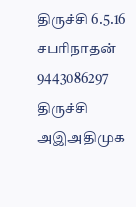திருச்சி 6.5.16 சபரிநாதன் 9443086297 திருச்சி அஇஅதிமுக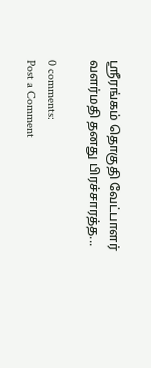ஸ்ரீரங்கம் தொகுதி வேட்பாளர் வளர்மதி தனது பிரச்சாரத்த...

0 comments:
Post a Comment